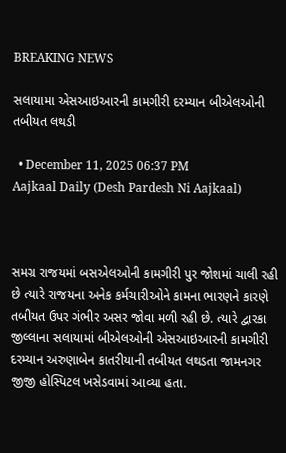BREAKING NEWS

સલાયામા એસઆઇઆરની કામગીરી દરમ્યાન બીએલઓની તબીયત લથડી

  • December 11, 2025 06:37 PM
Aajkaal Daily (Desh Pardesh Ni Aajkaal)



સમગ્ર રાજયમાં બસએલઓની કામગીરી પુર જોશમાં ચાલી રહી છે ત્યારે રાજયના અનેક કર્મચારીઓને કામના ભારણને કારણે તબીયત ઉપર ગંભીર અસર જોવા મળી રહી છે. ત્યારે દ્વારકા જીલ્લાના સલાયામાં બીએલઓની એસઆઇઆરની કામગીરી દરમ્યાન અરુણાબેન કાતરીયાની તબીયત લથડતા જામનગર જીજી હોસ્પિટલ ખસેડવામાં આવ્યા હતા.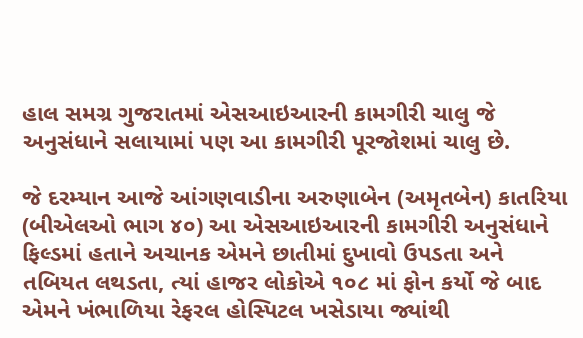હાલ સમગ્ર ગુજરાતમાં એસઆઇઆરની કામગીરી ચાલુ જે અનુસંધાને સલાયામાં પણ આ કામગીરી પૂરજોશમાં ચાલુ છે.

જે દરમ્યાન આજે આંગણવાડીના અરુણાબેન (અમૃતબેન) કાતરિયા (બીએલઓ ભાગ ૪૦) આ એસઆઇઆરની કામગીરી અનુસંધાને ફિલ્ડમાં હતાને અચાનક એમને છાતીમાં દુખાવો ઉપડતા અને તબિયત લથડતા, ત્યાં હાજર લોકોએ ૧૦૮ માં ફોન કર્યો જે બાદ એમને ખંભાળિયા રેફરલ હોસ્પિટલ ખસેડાયા જ્યાંથી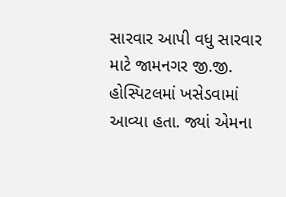સારવાર આપી વધુ સારવાર માટે જામનગર જી.જી. હોસ્પિટલમાં ખસેડવામાં આવ્યા હતા. જ્યાં એમના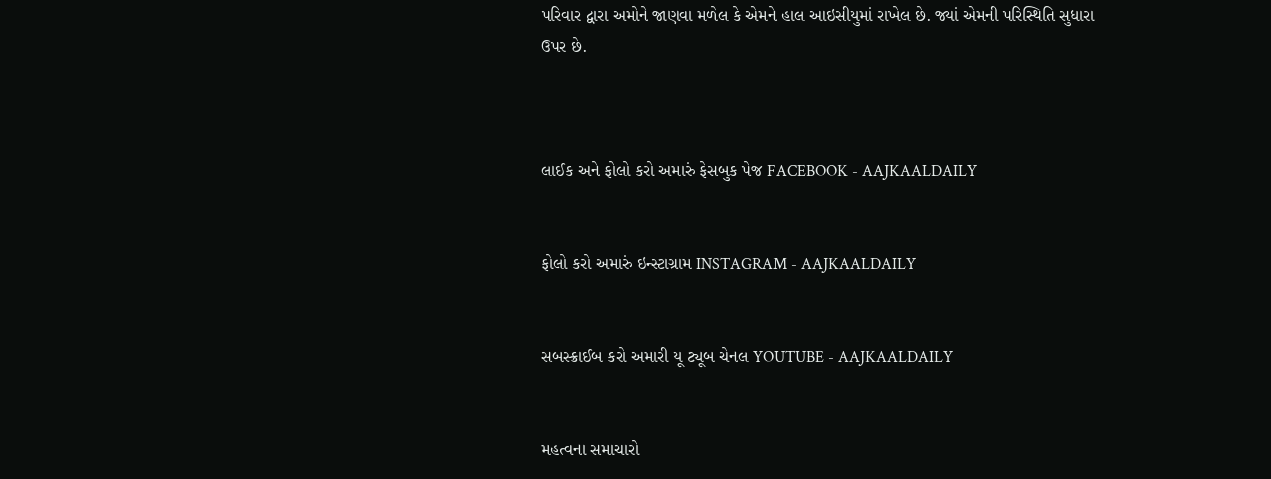પરિવાર દ્વારા અમોને જાણવા મળેલ કે એમને હાલ આઇસીયુમાં રાખેલ છે. જ્યાં એમની પરિસ્થિતિ સુધારા ઉપર છે.



લાઈક અને ફોલો કરો અમારું ફેસબુક પેજ FACEBOOK - AAJKAALDAILY


ફોલો કરો અમારું ઇન્સ્ટાગ્રામ INSTAGRAM - AAJKAALDAILY


સબસ્ક્રાઈબ કરો અમારી યૂ ટ્યૂબ ચેનલ YOUTUBE - AAJKAALDAILY


મહત્વના સમાચારો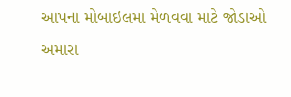આપના મોબાઇલમા મેળવવા માટે જોડાઓ અમારા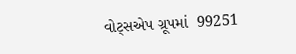વોટ્સએપ ગ્રૂપમાં  99251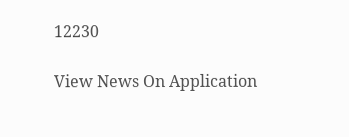12230

View News On Application